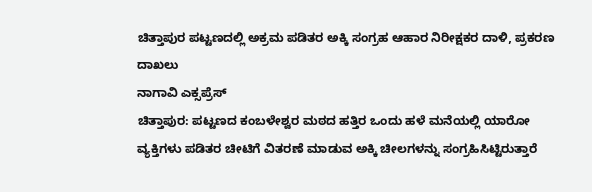ಚಿತ್ತಾಪುರ ಪಟ್ಟಣದಲ್ಲಿ ಅಕ್ರಮ ಪಡಿತರ ಅಕ್ಕಿ ಸಂಗ್ರಹ ಆಹಾರ ನಿರೀಕ್ಷಕರ ದಾಳಿ, ಪ್ರಕರಣ ದಾಖಲು
ನಾಗಾವಿ ಎಕ್ಸಪ್ರೆಸ್
ಚಿತ್ತಾಪುರ: ಪಟ್ಟಣದ ಕಂಬಳೇಶ್ವರ ಮಠದ ಹತ್ತಿರ ಒಂದು ಹಳೆ ಮನೆಯಲ್ಲಿ ಯಾರೋ ವ್ಯಕ್ತಿಗಳು ಪಡಿತರ ಚೀಟಿಗೆ ವಿತರಣೆ ಮಾಡುವ ಅಕ್ಕಿ ಚೀಲಗಳನ್ನು ಸಂಗ್ರಹಿಸಿಟ್ಟಿರುತ್ತಾರೆ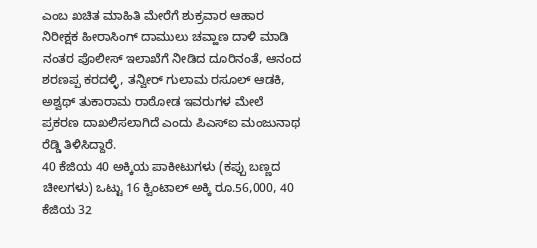ಎಂಬ ಖಚಿತ ಮಾಹಿತಿ ಮೇರೆಗೆ ಶುಕ್ರವಾರ ಆಹಾರ ನಿರೀಕ್ಷಕ ಹೀರಾಸಿಂಗ್ ದಾಮುಲು ಚವ್ಹಾಣ ದಾಳಿ ಮಾಡಿ ನಂತರ ಪೊಲೀಸ್ ಇಲಾಖೆಗೆ ನೀಡಿದ ದೂರಿನಂತೆ, ಆನಂದ ಶರಣಪ್ಪ ಕರದಳ್ಳಿ, ತನ್ವೀರ್ ಗುಲಾಮ ರಸೂಲ್ ಆಡಕಿ, ಅಶ್ವಥ್ ತುಕಾರಾಮ ರಾಠೋಡ ಇವರುಗಳ ಮೇಲೆ ಪ್ರಕರಣ ದಾಖಲಿಸಲಾಗಿದೆ ಎಂದು ಪಿಎಸ್ಐ ಮಂಜುನಾಥ ರೆಡ್ಡಿ ತಿಳಿಸಿದ್ದಾರೆ.
40 ಕೆಜಿಯ 40 ಅಕ್ಕಿಯ ಪಾಕೀಟುಗಳು (ಕಪ್ಪು ಬಣ್ಣದ ಚೀಲಗಳು) ಒಟ್ಟು 16 ಕ್ವಿಂಟಾಲ್ ಅಕ್ಕಿ ರೂ.56,000, 40 ಕೆಜಿಯ 32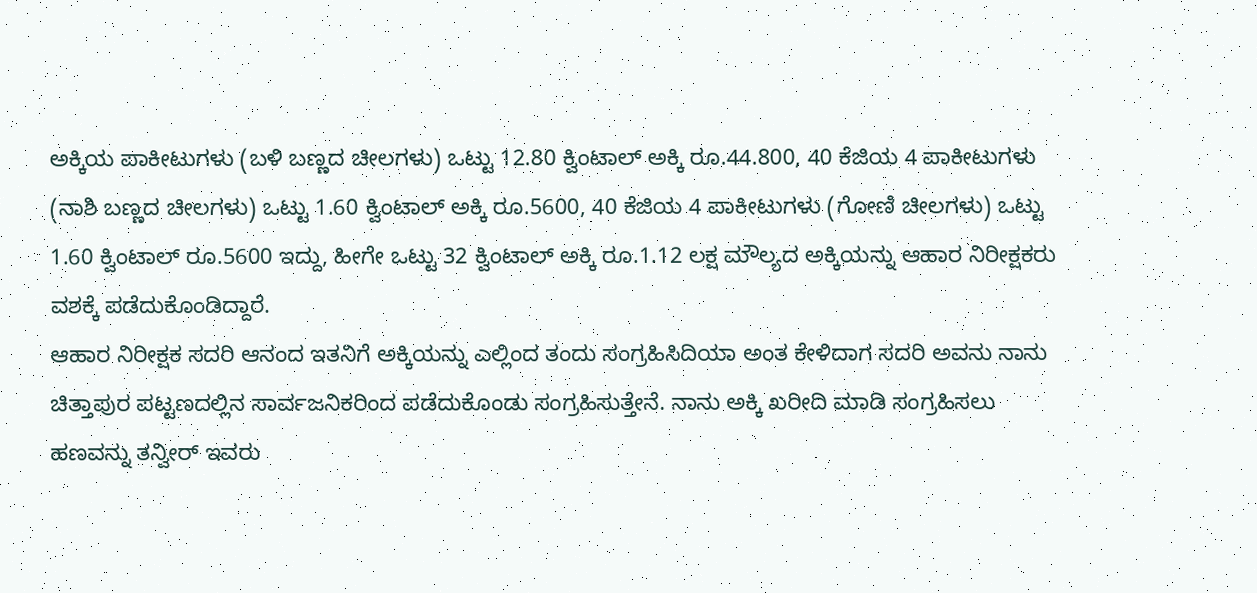ಅಕ್ಕಿಯ ಪಾಕೀಟುಗಳು (ಬಳಿ ಬಣ್ಣದ ಚೀಲಗಳು) ಒಟ್ಟು 12.80 ಕ್ವಿಂಟಾಲ್ ಅಕ್ಕಿ ರೂ.44.800, 40 ಕೆಜಿಯ 4 ಪಾಕೀಟುಗಳು (ನಾಶಿ ಬಣ್ಣದ ಚೀಲಗಳು) ಒಟ್ಟು 1.60 ಕ್ವಿಂಟಾಲ್ ಅಕ್ಕಿ ರೂ.5600, 40 ಕೆಜಿಯ 4 ಪಾಕೀಟುಗಳು (ಗೋಣಿ ಚೀಲಗಳು) ಒಟ್ಟು 1.60 ಕ್ವಿಂಟಾಲ್ ರೂ.5600 ಇದ್ದು, ಹೀಗೇ ಒಟ್ಟು 32 ಕ್ವಿಂಟಾಲ್ ಅಕ್ಕಿ ರೂ.1.12 ಲಕ್ಷ ಮೌಲ್ಯದ ಅಕ್ಕಿಯನ್ನು ಆಹಾರ ನಿರೀಕ್ಷಕರು ವಶಕ್ಕೆ ಪಡೆದುಕೊಂಡಿದ್ದಾರೆ.
ಆಹಾರ ನಿರೀಕ್ಷಕ ಸದರಿ ಆನಂದ ಇತನಿಗೆ ಅಕ್ಕಿಯನ್ನು ಎಲ್ಲಿಂದ ತಂದು ಸಂಗ್ರಹಿಸಿದಿಯಾ ಅಂತ ಕೇಳಿದಾಗ ಸದರಿ ಅವನು ನಾನು ಚಿತ್ತಾಪುರ ಪಟ್ಟಣದಲ್ಲಿನ ಸಾರ್ವಜನಿಕರಿಂದ ಪಡೆದುಕೊಂಡು ಸಂಗ್ರಹಿಸುತ್ತೇನೆ. ನಾನು ಅಕ್ಕಿ ಖರೀದಿ ಮಾಡಿ ಸಂಗ್ರಹಿಸಲು ಹಣವನ್ನು ತನ್ವೀರ್ ಇವರು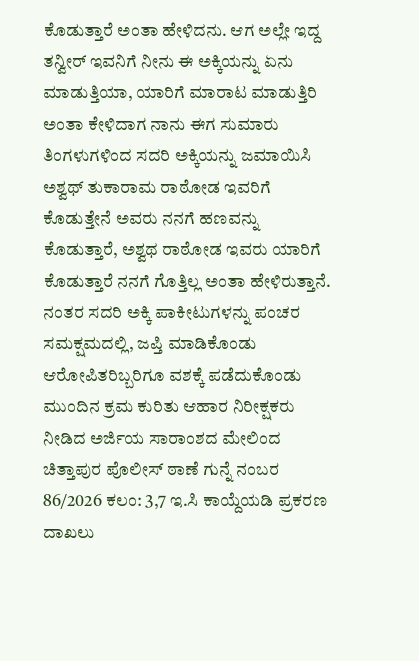ಕೊಡುತ್ತಾರೆ ಅಂತಾ ಹೇಳಿದನು. ಆಗ ಅಲ್ಲೇ ಇದ್ದ ತನ್ವೀರ್ ಇವನಿಗೆ ನೀನು ಈ ಅಕ್ಕಿಯನ್ನು ಏನು ಮಾಡುತ್ತಿಯಾ, ಯಾರಿಗೆ ಮಾರಾಟ ಮಾಡುತ್ತಿರಿ ಅಂತಾ ಕೇಳಿದಾಗ ನಾನು ಈಗ ಸುಮಾರು ತಿಂಗಳುಗಳಿಂದ ಸದರಿ ಅಕ್ಕಿಯನ್ನು ಜಮಾಯಿಸಿ ಅಶ್ವಥ್ ತುಕಾರಾಮ ರಾಠೋಡ ಇವರಿಗೆ ಕೊಡುತ್ತೇನೆ ಅವರು ನನಗೆ ಹಣವನ್ನು ಕೊಡುತ್ತಾರೆ, ಅಶ್ವಥ ರಾಠೋಡ ಇವರು ಯಾರಿಗೆ ಕೊಡುತ್ತಾರೆ ನನಗೆ ಗೊತ್ತಿಲ್ಲ ಅಂತಾ ಹೇಳಿರುತ್ತಾನೆ. ನಂತರ ಸದರಿ ಅಕ್ಕಿ ಪಾಕೀಟುಗಳನ್ನು ಪಂಚರ ಸಮಕ್ಷಮದಲ್ಲಿ, ಜಪ್ತಿ ಮಾಡಿಕೊಂಡು ಆರೋಪಿತರಿಬ್ಬರಿಗೂ ವಶಕ್ಕೆ ಪಡೆದುಕೊಂಡು ಮುಂದಿನ ಕ್ರಮ ಕುರಿತು ಆಹಾರ ನಿರೀಕ್ಷಕರು ನೀಡಿದ ಅರ್ಜಿಯ ಸಾರಾಂಶದ ಮೇಲಿಂದ ಚಿತ್ತಾಪುರ ಪೊಲೀಸ್ ಠಾಣೆ ಗುನ್ನೆ ನಂಬರ 86/2026 ಕಲಂ: 3,7 ಇ.ಸಿ ಕಾಯ್ದೆಯಡಿ ಪ್ರಕರಣ ದಾಖಲು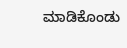ಮಾಡಿಕೊಂಡು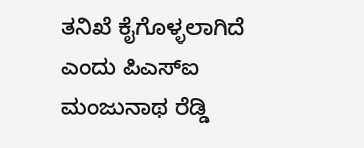ತನಿಖೆ ಕೈಗೊಳ್ಳಲಾಗಿದೆ ಎಂದು ಪಿಎಸ್ಐ ಮಂಜುನಾಥ ರೆಡ್ಡಿ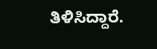ತಿಳಿಸಿದ್ದಾರೆ.